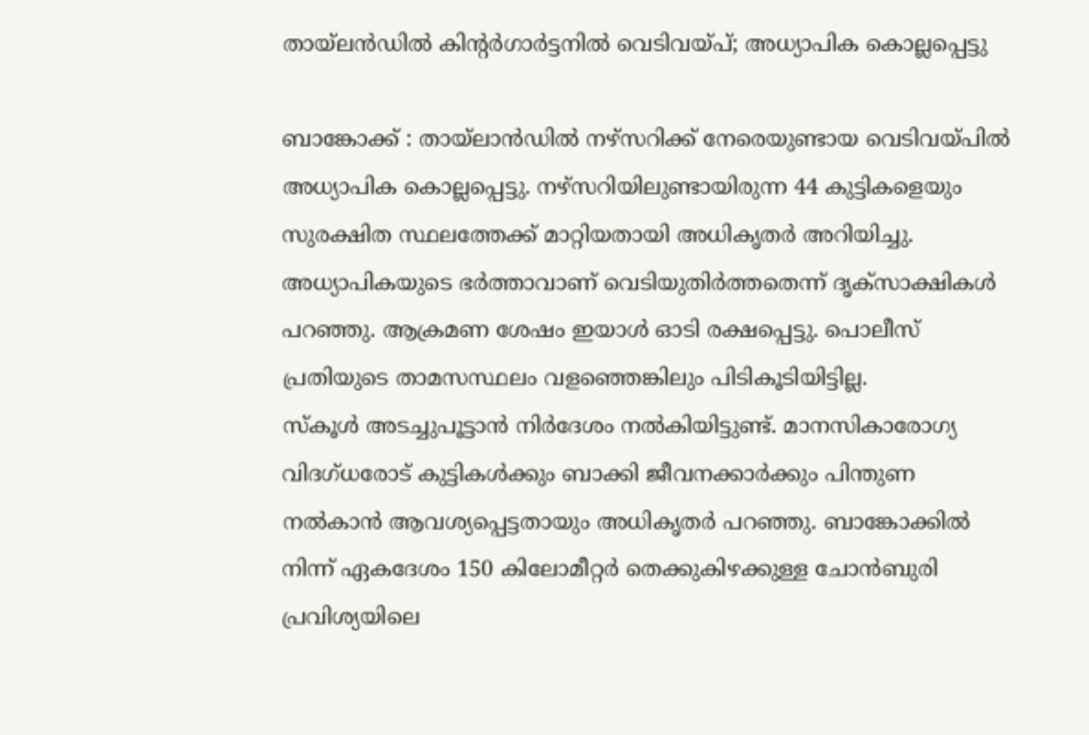തായ്ലൻഡിൽ കിന്റർഗാർട്ടനിൽ വെടിവയ്പ്; അധ്യാപിക കൊല്ലപ്പെട്ടു

ബാങ്കോക്ക് : തായ്ലാൻഡിൽ നഴ്സറിക്ക് നേരെയുണ്ടായ വെടിവയ്പിൽ അധ്യാപിക കൊല്ലപ്പെട്ടു. നഴ്സറിയിലുണ്ടായിരുന്ന 44 കുട്ടികളെയും സുരക്ഷിത സ്ഥലത്തേക്ക് മാറ്റിയതായി അധികൃതർ അറിയിച്ചു. അധ്യാപികയുടെ ഭർത്താവാണ് വെടിയുതിർത്തതെന്ന് ദൃക്സാക്ഷികൾ പറഞ്ഞു. ആക്രമണ ശേഷം ഇയാൾ ഓടി രക്ഷപ്പെട്ടു. പൊലീസ് പ്രതിയുടെ താമസസ്ഥലം വളഞ്ഞെങ്കിലും പിടികൂടിയിട്ടില്ല.
സ്കൂൾ അടച്ചുപൂട്ടാൻ നിർദേശം നൽകിയിട്ടുണ്ട്. മാനസികാരോഗ്യ വിദഗ്ധരോട് കുട്ടികൾക്കും ബാക്കി ജീവനക്കാർക്കും പിന്തുണ നൽകാൻ ആവശ്യപ്പെട്ടതായും അധികൃതർ പറഞ്ഞു. ബാങ്കോക്കിൽ നിന്ന് ഏകദേശം 150 കിലോമീറ്റർ തെക്കുകിഴക്കുള്ള ചോൻബുരി പ്രവിശ്യയിലെ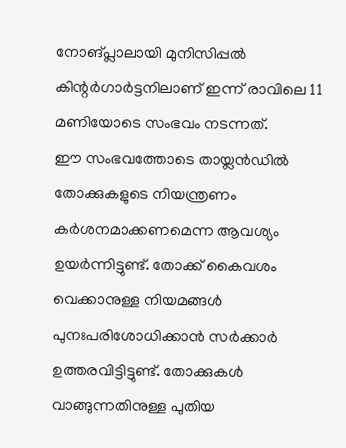നോങ്പ്ലാലായി മുനിസിപ്പൽ കിന്റർഗാർട്ടനിലാണ് ഇന്ന് രാവിലെ 11 മണിയോടെ സംഭവം നടന്നത്.
ഈ സംഭവത്തോടെ തായ്ലൻഡിൽ തോക്കുകളുടെ നിയന്ത്രണം കർശനമാക്കണമെന്ന ആവശ്യം ഉയർന്നിട്ടുണ്ട്. തോക്ക് കൈവശം വെക്കാനുള്ള നിയമങ്ങൾ പുനഃപരിശോധിക്കാൻ സർക്കാർ ഉത്തരവിട്ടിട്ടുണ്ട്. തോക്കുകൾ വാങ്ങുന്നതിനുള്ള പുതിയ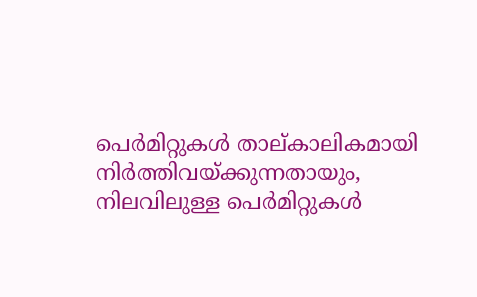പെർമിറ്റുകൾ താല്കാലികമായി നിർത്തിവയ്ക്കുന്നതായും, നിലവിലുള്ള പെർമിറ്റുകൾ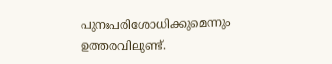പുനഃപരിശോധിക്കുമെന്നും ഉത്തരവിലുണ്ട്.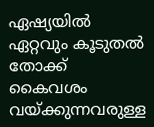ഏഷ്യയിൽ ഏറ്റവും കൂടുതൽ തോക്ക് കൈവശം വയ്ക്കുന്നവരുള്ള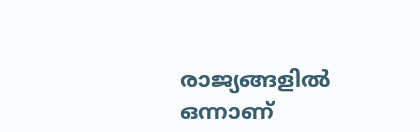രാജ്യങ്ങളിൽ ഒന്നാണ്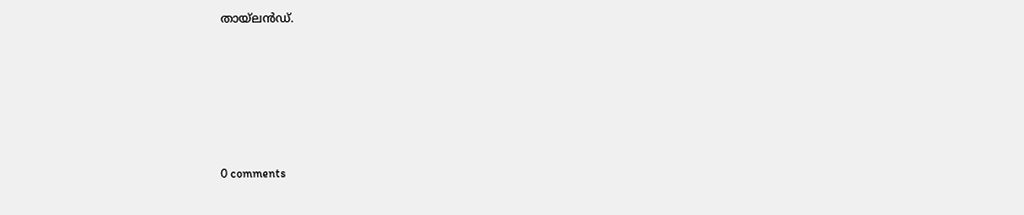തായ്ലൻഡ്.









0 comments